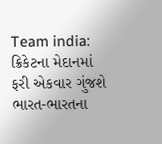Team india: ક્રિકેટના મેદાનમાં ફરી એકવાર ગુંજશે ભારત-ભારતના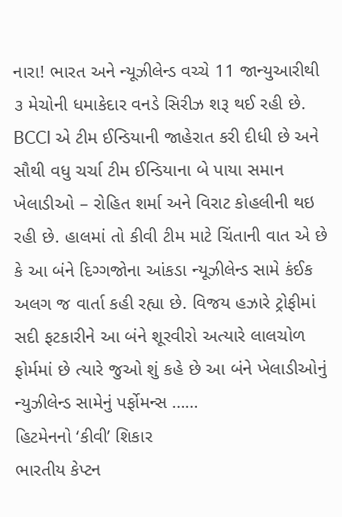નારા! ભારત અને ન્યૂઝીલેન્ડ વચ્ચે 11 જાન્યુઆરીથી ૩ મેચોની ધમાકેદાર વનડે સિરીઝ શરૂ થઈ રહી છે. BCCI એ ટીમ ઈન્ડિયાની જાહેરાત કરી દીધી છે અને સૌથી વધુ ચર્ચા ટીમ ઈન્ડિયાના બે પાયા સમાન ખેલાડીઓ – રોહિત શર્મા અને વિરાટ કોહલીની થઇ રહી છે. હાલમાં તો કીવી ટીમ માટે ચિંતાની વાત એ છે કે આ બંને દિગ્ગજોના આંકડા ન્યૂઝીલેન્ડ સામે કંઈક અલગ જ વાર્તા કહી રહ્યા છે. વિજય હઝારે ટ્રોફીમાં સદી ફટકારીને આ બંને શૂરવીરો અત્યારે લાલચોળ ફોર્મમાં છે ત્યારે જુઓ શું કહે છે આ બંને ખેલાડીઓનું ન્યુઝીલેન્ડ સામેનું પર્ફોમન્સ ……
હિટમેનનો ‘કીવી’ શિકાર
ભારતીય કેપ્ટન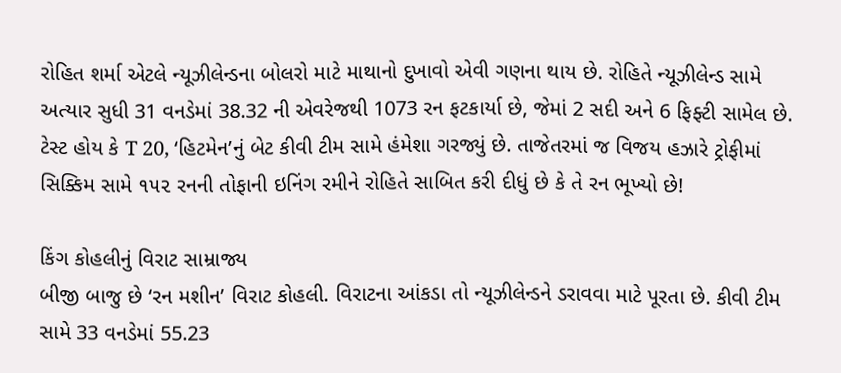રોહિત શર્મા એટલે ન્યૂઝીલેન્ડના બોલરો માટે માથાનો દુખાવો એવી ગણના થાય છે. રોહિતે ન્યૂઝીલેન્ડ સામે અત્યાર સુધી 31 વનડેમાં 38.32 ની એવરેજથી 1073 રન ફટકાર્યા છે, જેમાં 2 સદી અને 6 ફિફ્ટી સામેલ છે. ટેસ્ટ હોય કે T 20, ‘હિટમેન’નું બેટ કીવી ટીમ સામે હંમેશા ગરજ્યું છે. તાજેતરમાં જ વિજય હઝારે ટ્રોફીમાં સિક્કિમ સામે ૧૫૨ રનની તોફાની ઇનિંગ રમીને રોહિતે સાબિત કરી દીધું છે કે તે રન ભૂખ્યો છે!

કિંગ કોહલીનું વિરાટ સામ્રાજ્ય
બીજી બાજુ છે ‘રન મશીન’ વિરાટ કોહલી. વિરાટના આંકડા તો ન્યૂઝીલેન્ડને ડરાવવા માટે પૂરતા છે. કીવી ટીમ સામે 33 વનડેમાં 55.23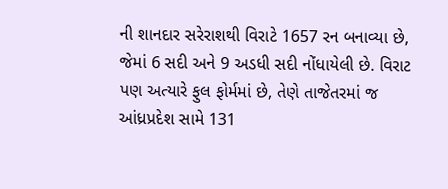ની શાનદાર સરેરાશથી વિરાટે 1657 રન બનાવ્યા છે, જેમાં 6 સદી અને 9 અડધી સદી નોંધાયેલી છે. વિરાટ પણ અત્યારે ફુલ ફોર્મમાં છે, તેણે તાજેતરમાં જ આંધ્રપ્રદેશ સામે 131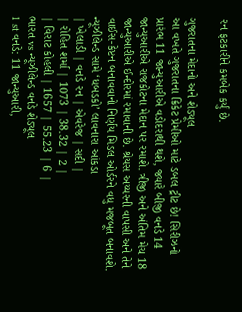રન ફટકારીને કમબેક કર્યું છે.

ગુજરાતના મેદાનો અને શેડ્યૂલ
આ વખતે ગુજરાતના ક્રિકેટ પ્રેમીઓ માટે ડબલ ટ્રીટ છે! સિરીઝનો પ્રારંભ 11 જાન્યુઆરીએ વડોદરાથી થશે, જ્યારે બીજી વનડે 14 જાન્યુઆરીએ રાજકોટના મેદાન પર રમાશે. ત્રીજી અને અંતિમ મેચ 18 જાન્યુઆરીએ ઈન્દોરમાં રમાવાની છે. શ્રેયસ અય્યરની વાપસી અને તેને વાઈસ-કેપ્ટન બનાવવાનો નિર્ણય મિડલ ઓર્ડરને વધુ મજબૂત બનાવશે.
ન્યૂઝીલેન્ડ સામે ‘ધબડકો’ લાવનારા આંકડા
| ખેલાડી | વનડે રન | એવરેજ | સદી |
| રોહિત શર્મા | 1073 | 38.32 | 2 |
| વિરાટ કોહલી | 1657 | 55.23 | 6 |
ભારત vs ન્યૂઝીલેન્ડ વનડે શેડ્યૂલ
1 st વનડે: 11 જાન્યુઆરી,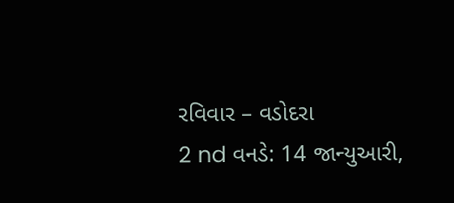રવિવાર – વડોદરા
2 nd વનડે: 14 જાન્યુઆરી,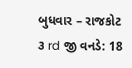બુધવાર – રાજકોટ
૩ rd જી વનડે: 18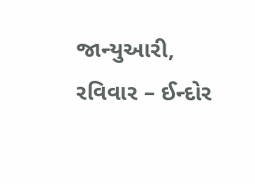જાન્યુઆરી, રવિવાર – ઈન્દોર